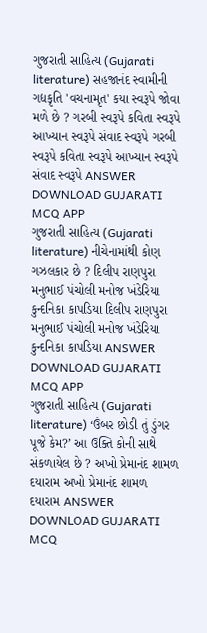ગુજરાતી સાહિત્ય (Gujarati literature) સહજાનંદ સ્વામીની ગદ્યકૃતિ 'વચનામૃત' કયા સ્વરૂપે જોવા મળે છે ? ગરબી સ્વરૂપે કવિતા સ્વરૂપે આખ્યાન સ્વરૂપે સંવાદ સ્વરૂપે ગરબી સ્વરૂપે કવિતા સ્વરૂપે આખ્યાન સ્વરૂપે સંવાદ સ્વરૂપે ANSWER DOWNLOAD GUJARATI MCQ APP
ગુજરાતી સાહિત્ય (Gujarati literature) નીચેનામાંથી કોણ ગઝલકાર છે ? દિલીપ રાણપુરા મનુભાઈ પંચોલી મનોજ ખંડેરિયા કુન્દનિકા કાપડિયા દિલીપ રાણપુરા મનુભાઈ પંચોલી મનોજ ખંડેરિયા કુન્દનિકા કાપડિયા ANSWER DOWNLOAD GUJARATI MCQ APP
ગુજરાતી સાહિત્ય (Gujarati literature) ‘ઉંબર છોડી તું ડુંગર પૂજે કેમ?’ આ ઉક્તિ કોની સાથે સંકળાયેલ છે ? અખો પ્રેમાનંદ શામળ દયારામ અખો પ્રેમાનંદ શામળ દયારામ ANSWER DOWNLOAD GUJARATI MCQ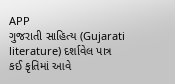APP
ગુજરાતી સાહિત્ય (Gujarati literature) દર્શાવેલ પાત્ર કઈ કૃતિમાં આવે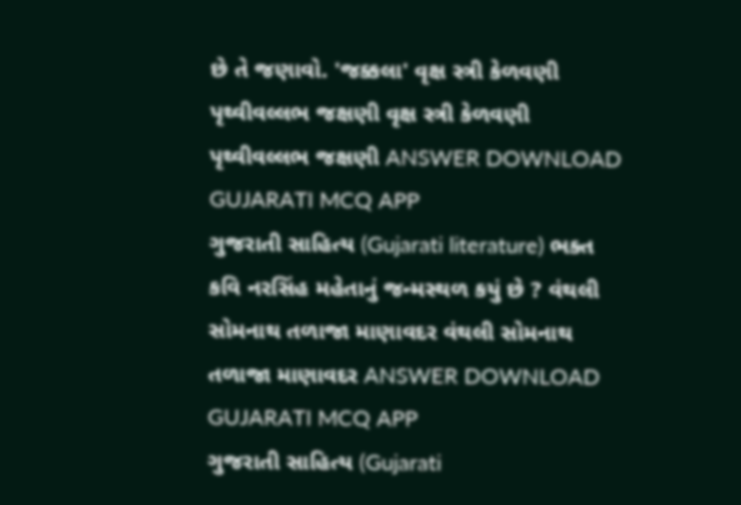છે તે જણાવો. 'જક્કલા' વૃક્ષ સ્ત્રી કેળવણી પૃથ્વીવલ્લભ જક્ષણી વૃક્ષ સ્ત્રી કેળવણી પૃથ્વીવલ્લભ જક્ષણી ANSWER DOWNLOAD GUJARATI MCQ APP
ગુજરાતી સાહિત્ય (Gujarati literature) ભક્ત કવિ નરસિંહ મહેતાનું જન્મસ્થળ કયું છે ? વંથલી સોમનાથ તળાજા માણાવદર વંથલી સોમનાથ તળાજા માણાવદર ANSWER DOWNLOAD GUJARATI MCQ APP
ગુજરાતી સાહિત્ય (Gujarati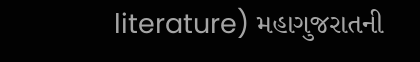literature) મહાગુજરાતની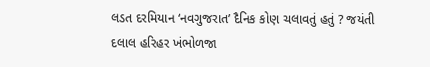લડત દરમિયાન ‘નવગુજરાત’ દૈનિક કોણ ચલાવતું હતું ? જયંતી દલાલ હરિહર ખંભોળજા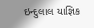ઇન્દુલાલ યાજ્ઞિક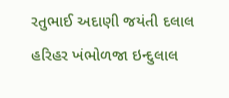રતુભાઈ અદાણી જયંતી દલાલ હરિહર ખંભોળજા ઇન્દુલાલ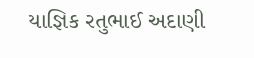યાજ્ઞિક રતુભાઈ અદાણી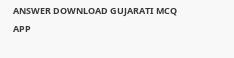ANSWER DOWNLOAD GUJARATI MCQ APP